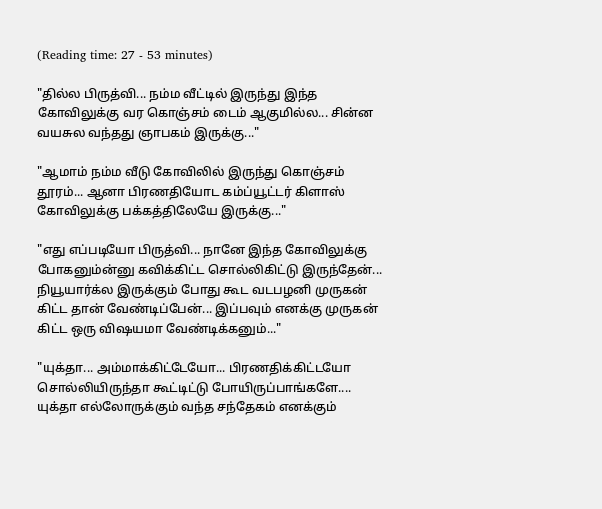(Reading time: 27 - 53 minutes)

"தில்ல பிருத்வி... நம்ம வீட்டில் இருந்து இந்த கோவிலுக்கு வர கொஞ்சம் டைம் ஆகுமில்ல... சின்ன வயசுல வந்தது ஞாபகம் இருக்கு..."

"ஆமாம் நம்ம வீடு கோவிலில் இருந்து கொஞ்சம் தூரம்... ஆனா பிரணதியோட கம்ப்யூட்டர் கிளாஸ் கோவிலுக்கு பக்கத்திலேயே இருக்கு..."

"எது எப்படியோ பிருத்வி... நானே இந்த கோவிலுக்கு போகனும்ன்னு கவிக்கிட்ட சொல்லிகிட்டு இருந்தேன்... நியூயார்க்ல இருக்கும் போது கூட வடபழனி முருகன் கிட்ட தான் வேண்டிப்பேன்... இப்பவும் எனக்கு முருகன் கிட்ட ஒரு விஷயமா வேண்டிக்கனும்..."

"யுக்தா... அம்மாக்கிட்டேயோ... பிரணதிக்கிட்டயோ சொல்லியிருந்தா கூட்டிட்டு போயிருப்பாங்களே.... யுக்தா எல்லோருக்கும் வந்த சந்தேகம் எனக்கும்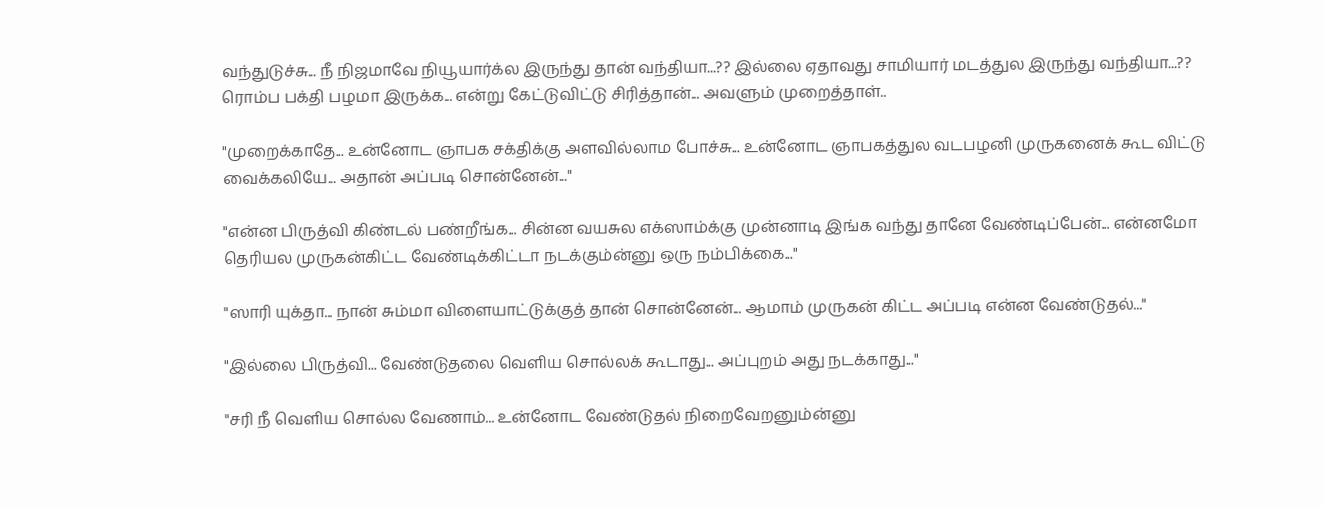வந்துடுச்சு... நீ நிஜமாவே நியூயார்க்ல இருந்து தான் வந்தியா...?? இல்லை ஏதாவது சாமியார் மடத்துல இருந்து வந்தியா...?? ரொம்ப பக்தி பழமா இருக்க... என்று கேட்டுவிட்டு சிரித்தான்... அவளும் முறைத்தாள்..

"முறைக்காதே... உன்னோட ஞாபக சக்திக்கு அளவில்லாம போச்சு... உன்னோட ஞாபகத்துல வடபழனி முருகனைக் கூட விட்டு வைக்கலியே... அதான் அப்படி சொன்னேன்..."

"என்ன பிருத்வி கிண்டல் பண்றீங்க... சின்ன வயசுல எக்ஸாம்க்கு முன்னாடி இங்க வந்து தானே வேண்டிப்பேன்... என்னமோ தெரியல முருகன்கிட்ட வேண்டிக்கிட்டா நடக்கும்ன்னு ஒரு நம்பிக்கை..."

"ஸாரி யுக்தா... நான் சும்மா விளையாட்டுக்குத் தான் சொன்னேன்... ஆமாம் முருகன் கிட்ட அப்படி என்ன வேண்டுதல்..."

"இல்லை பிருத்வி... வேண்டுதலை வெளிய சொல்லக் கூடாது... அப்புறம் அது நடக்காது..."

"சரி நீ வெளிய சொல்ல வேணாம்... உன்னோட வேண்டுதல் நிறைவேறனும்ன்னு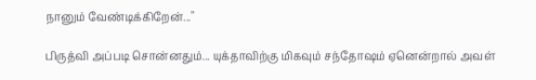நானும் வேண்டிக்கிறேன்..."

பிருத்வி அப்படி சொன்னதும்... யுக்தாவிற்கு மிகவும் சந்தோஷம் ஏனென்றால் அவள்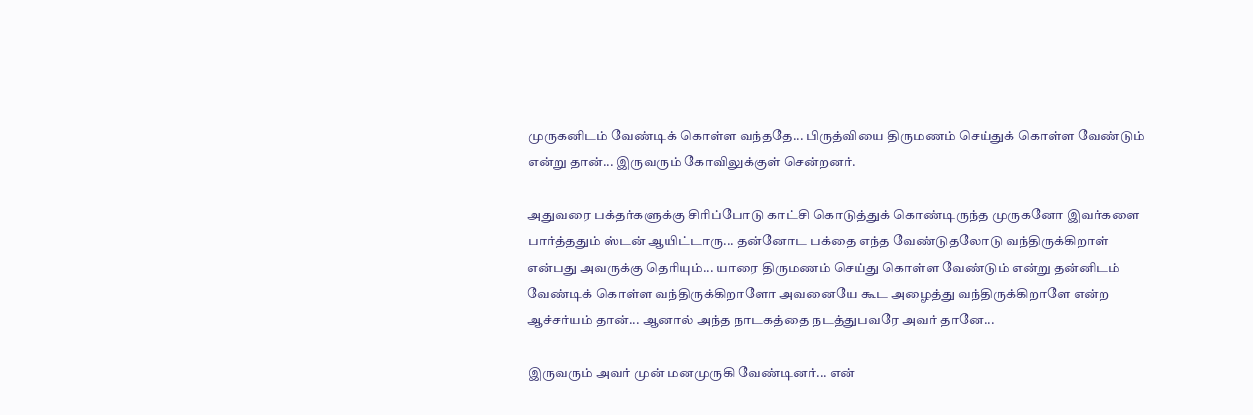முருகனிடம் வேண்டிக் கொள்ள வந்ததே... பிருத்வியை திருமணம் செய்துக் கொள்ள வேண்டும் என்று தான்... இருவரும் கோவிலுக்குள் சென்றனர்.

அதுவரை பக்தர்களுக்கு சிரிப்போடு காட்சி கொடுத்துக் கொண்டிருந்த முருகனோ இவர்களை பார்த்ததும் ஸ்டன் ஆயிட்டாரு... தன்னோட பக்தை எந்த வேண்டுதலோடு வந்திருக்கிறாள் என்பது அவருக்கு தெரியும்... யாரை திருமணம் செய்து கொள்ள வேண்டும் என்று தன்னிடம் வேண்டிக் கொள்ள வந்திருக்கிறாளோ அவனையே கூட அழைத்து வந்திருக்கிறாளே என்ற ஆச்சர்யம் தான்... ஆனால் அந்த நாடகத்தை நடத்துபவரே அவர் தானே...

இருவரும் அவர் முன் மனமுருகி வேண்டினர்... என்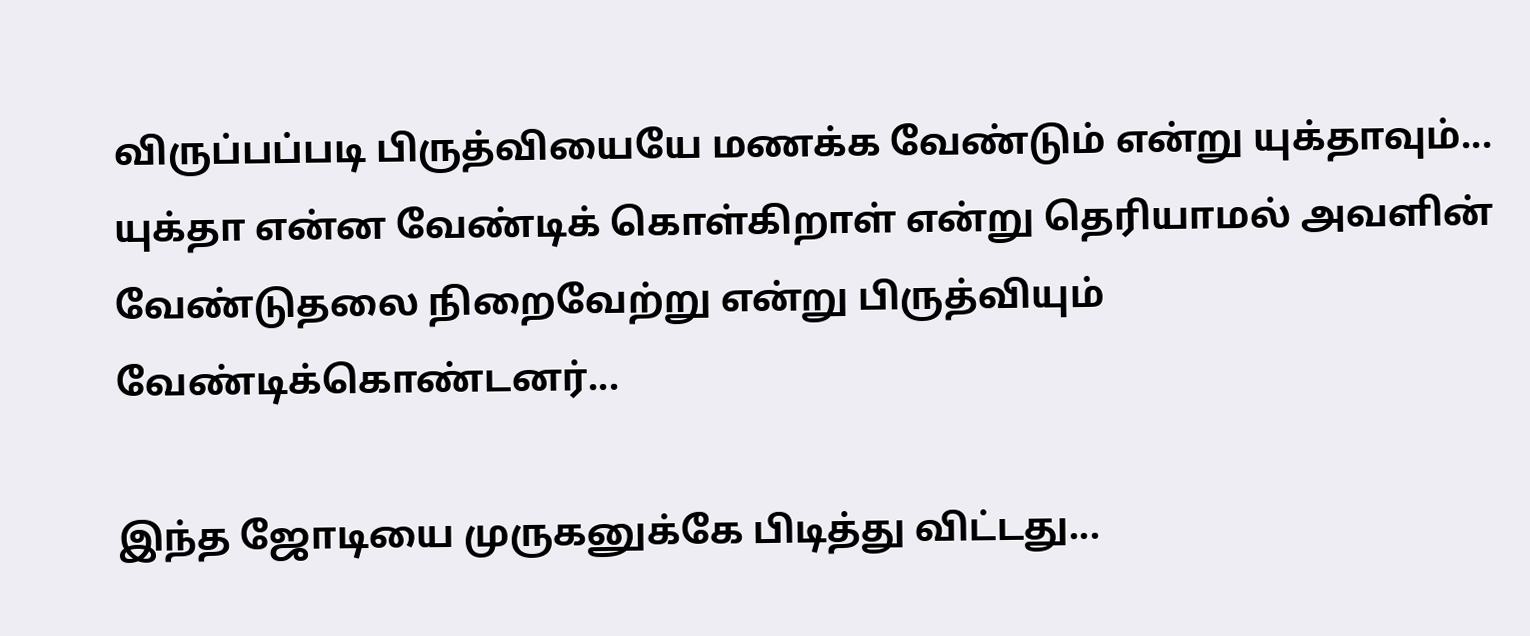விருப்பப்படி பிருத்வியையே மணக்க வேண்டும் என்று யுக்தாவும்... யுக்தா என்ன வேண்டிக் கொள்கிறாள் என்று தெரியாமல் அவளின் வேண்டுதலை நிறைவேற்று என்று பிருத்வியும் வேண்டிக்கொண்டனர்...

இந்த ஜோடியை முருகனுக்கே பிடித்து விட்டது...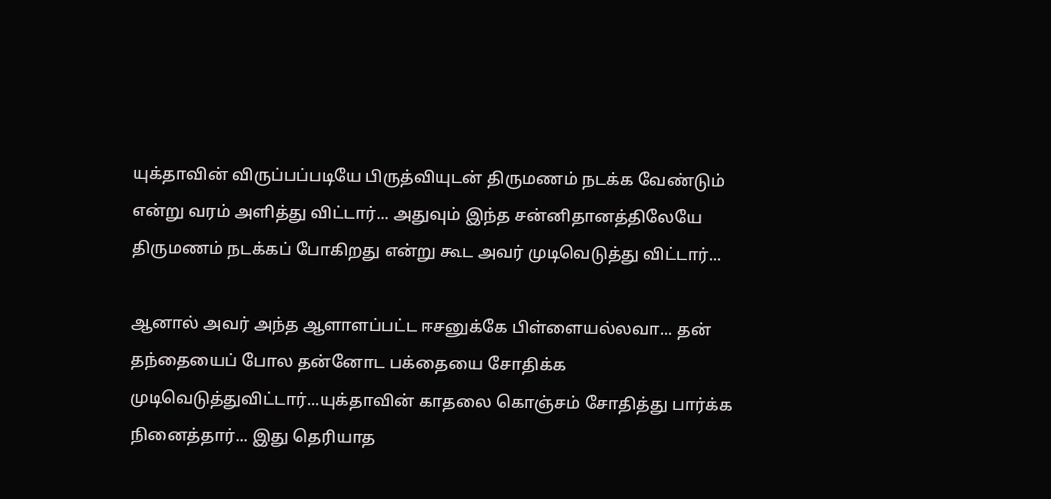யுக்தாவின் விருப்பப்படியே பிருத்வியுடன் திருமணம் நடக்க வேண்டும் என்று வரம் அளித்து விட்டார்... அதுவும் இந்த சன்னிதானத்திலேயே திருமணம் நடக்கப் போகிறது என்று கூட அவர் முடிவெடுத்து விட்டார்...

ஆனால் அவர் அந்த ஆளாளப்பட்ட ஈசனுக்கே பிள்ளையல்லவா... தன் தந்தையைப் போல தன்னோட பக்தையை சோதிக்க முடிவெடுத்துவிட்டார்...யுக்தாவின் காதலை கொஞ்சம் சோதித்து பார்க்க நினைத்தார்... இது தெரியாத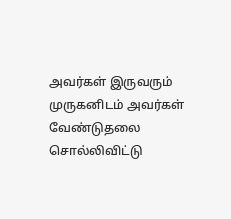அவர்கள் இருவரும் முருகனிடம் அவர்கள் வேண்டுதலை சொல்லிவிட்டு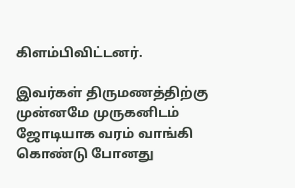கிளம்பிவிட்டனர்.

இவர்கள் திருமணத்திற்கு முன்னமே முருகனிடம் ஜோடியாக வரம் வாங்கி கொண்டு போனது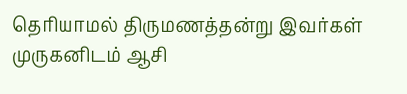தெரியாமல் திருமணத்தன்று இவர்கள் முருகனிடம் ஆசி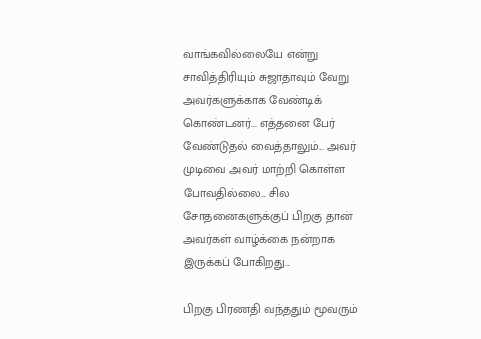வாங்கவில்லையே என்று சாவித்திரியும் சுஜாதாவும் வேறு அவர்களுக்காக வேண்டிக் கொண்டனர்... எத்தனை பேர் வேண்டுதல் வைத்தாலும்... அவர் முடிவை அவர் மாற்றி கொள்ள போவதில்லை... சில சோதனைகளுக்குப் பிறகு தான் அவர்கள் வாழ்க்கை நன்றாக இருக்கப் போகிறது...

பிறகு பிரணதி வந்ததும் மூவரும்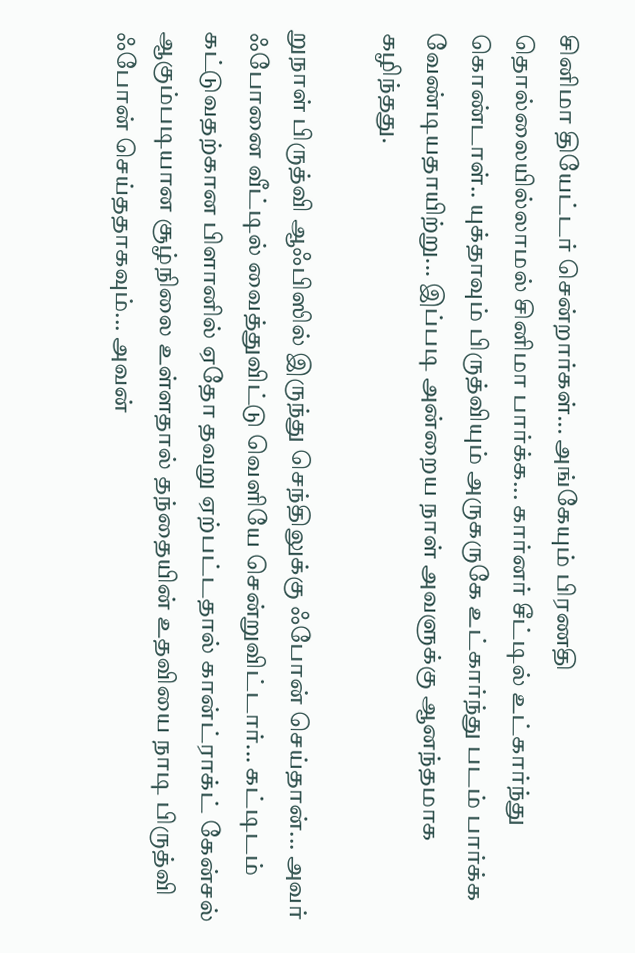சினிமா தியேட்டர் சென்றார்கள்... அங்கேயும் பிரணதி தொல்லையில்லாமல் சினிமா பார்க்க... கார்னர் சீட்டில் உட்கார்ந்து கொண்டாள்.. யுக்தாவும் பிருத்வியும் அருகருகே உட்கார்ந்து படம் பார்க்க வேண்டியதாயிற்று... இப்படி அன்றைய நாள் அவளுக்கு ஆனந்தமாக கழிந்தது.

றுநாள் பிருத்வி ஆஃபிஸில் இருந்து செந்திலுக்கு ஃபோன் செய்தான்... அவர் ஃபோனை வீட்டில் வைத்துவிட்டு வெளியே சென்றுவிட்டார்... கட்டிடம் கட்டுவதற்கான பிளானில் ஏதோ தவறு ஏற்பட்டதால் கான்ட்ராக்ட் கேன்சல் ஆகும்படியான சூழ்நிலை உள்ளதால் தந்தையின் உதவியை நாடி பிருத்வி ஃபோன் செய்ததாகவும்... அவன்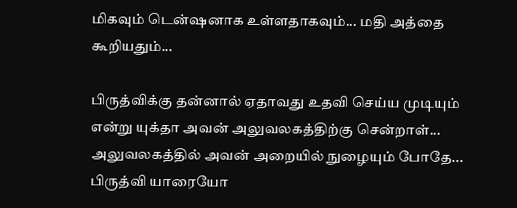மிகவும் டென்ஷனாக உள்ளதாகவும்... மதி அத்தை கூறியதும்...

பிருத்விக்கு தன்னால் ஏதாவது உதவி செய்ய முடியும் என்று யுக்தா அவன் அலுவலகத்திற்கு சென்றாள்...  அலுவலகத்தில் அவன் அறையில் நுழையும் போதே... பிருத்வி யாரையோ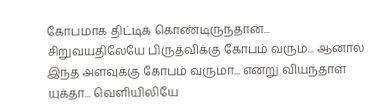கோபமாக திட்டிக் கொண்டிருந்தான்... சிறுவயதிலேயே பிருத்விக்கு கோபம் வரும்... ஆனால் இந்த அளவுக்கு கோபம் வருமா... என்று வியந்தாள் யுக்தா... வெளியிலியே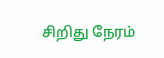சிறிது நேரம்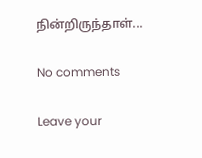நின்றிருந்தாள்...

No comments

Leave your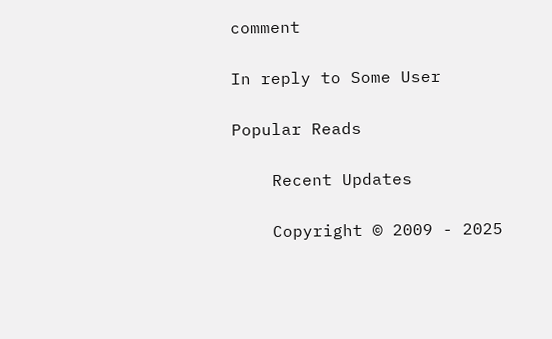comment

In reply to Some User

Popular Reads

    Recent Updates

    Copyright © 2009 - 2025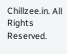Chillzee.in. All Rights Reserved.